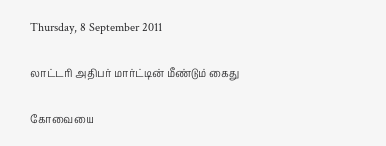Thursday, 8 September 2011

லாட்டரி அதிபர் மார்ட்டின் மீண்டும் கைது

கோவையை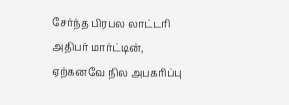சேர்ந்த பிரபல லாட்டரி அதிபர் மார்ட்டின், ஏற்கனவே நில அபகரிப்பு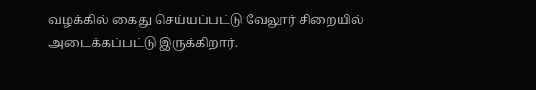வழக்கில் கைது செய்யப்பட்டு வேலூர் சிறையில் அடைக்கப்பட்டு இருக்கிறார்.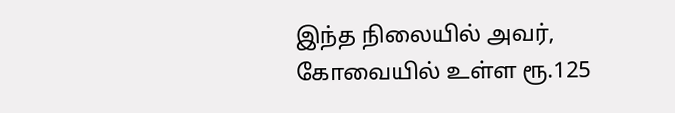இந்த நிலையில் அவர், கோவையில் உள்ள ரூ.125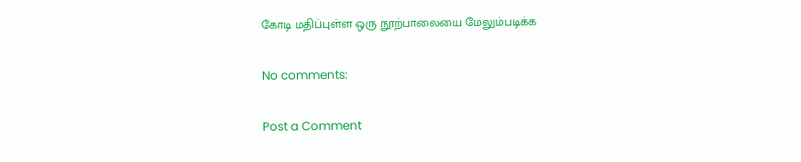கோடி மதிப்புள்ள ஒரு நூற்பாலையை மேலும்படிக்க

No comments:

Post a Comment